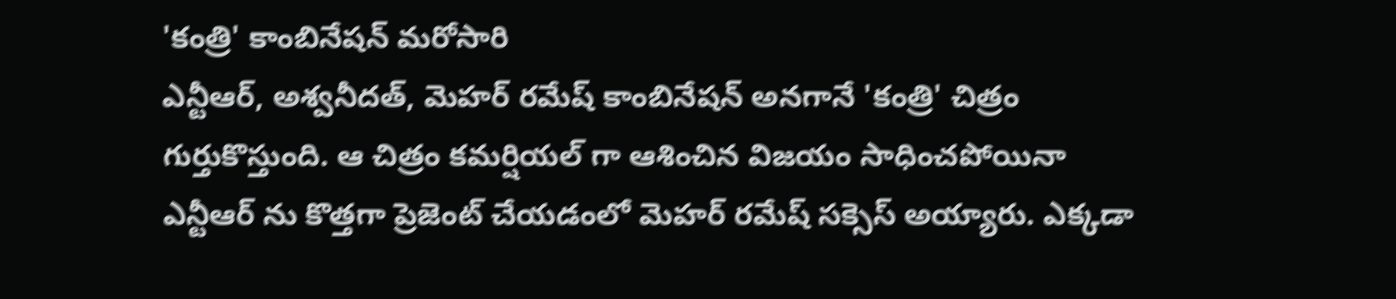'కంత్రి' కాంబినేషన్ మరోసారి
ఎన్టీఆర్, అశ్వనీదత్, మెహర్ రమేష్ కాంబినేషన్ అనగానే 'కంత్రి' చిత్రం గుర్తుకొస్తుంది. ఆ చిత్రం కమర్షియల్ గా ఆశించిన విజయం సాధించపోయినా ఎన్టీఆర్ ను కొత్తగా ప్రెజెంట్ చేయడంలో మెహర్ రమేష్ సక్సెస్ అయ్యారు. ఎక్కడా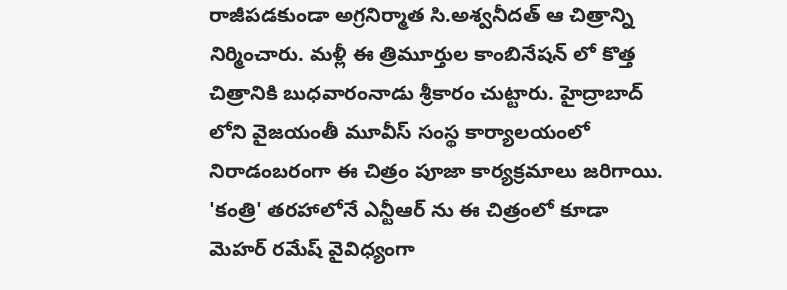రాజీపడకుండా అగ్రనిర్మాత సి.అశ్వనీదత్ ఆ చిత్రాన్ని నిర్మించారు. మళ్లీ ఈ త్రిమూర్తుల కాంబినేషన్ లో కొత్త చిత్రానికి బుధవారంనాడు శ్రీకారం చుట్టారు. హైద్రాబాద్ లోని వైజయంతీ మూవీస్ సంస్థ కార్యాలయంలో నిరాడంబరంగా ఈ చిత్రం పూజా కార్యక్రమాలు జరిగాయి.
'కంత్రి' తరహాలోనే ఎన్టీఆర్ ను ఈ చిత్రంలో కూడా మెహర్ రమేష్ వైవిధ్యంగా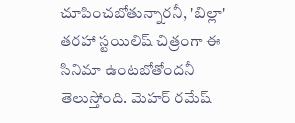చూపించబోతున్నారనీ, 'బిల్లా' తరహా స్టయిలిష్ చిత్రంగా ఈ సినిమా ఉంటబోతోందనీ తెలుస్తోంది. మెహర్ రమేష్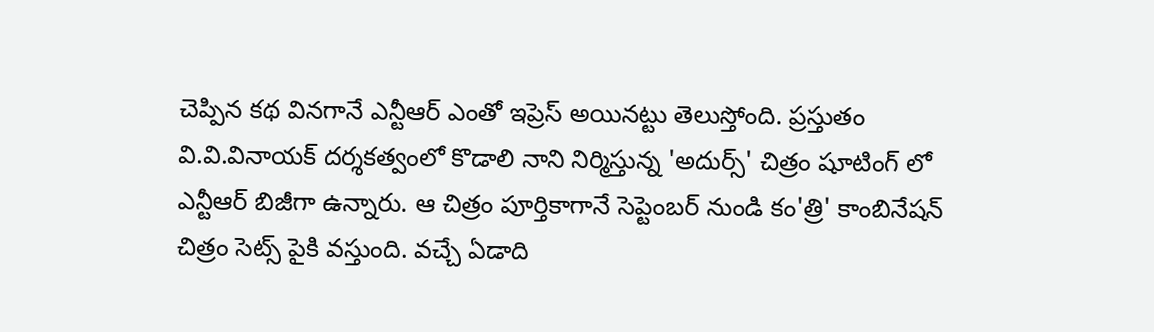చెప్పిన కథ వినగానే ఎన్టీఆర్ ఎంతో ఇప్రెస్ అయినట్టు తెలుస్తోంది. ప్రస్తుతం వి.వి.వినాయక్ దర్శకత్వంలో కొడాలి నాని నిర్మిస్తున్న 'అదుర్స్' చిత్రం షూటింగ్ లో ఎన్టీఆర్ బిజీగా ఉన్నారు. ఆ చిత్రం పూర్తికాగానే సెప్టెంబర్ నుండి కం'త్రి' కాంబినేషన్ చిత్రం సెట్స్ పైకి వస్తుంది. వచ్చే ఏడాది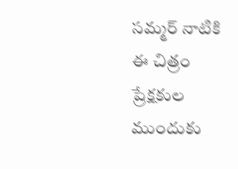సమ్మర్ నాటికి ఈ చిత్రం ప్రేక్షకుల ముందుకు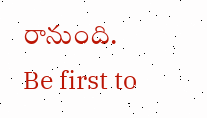రానుంది.
Be first to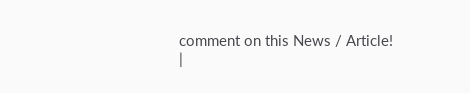comment on this News / Article!
|